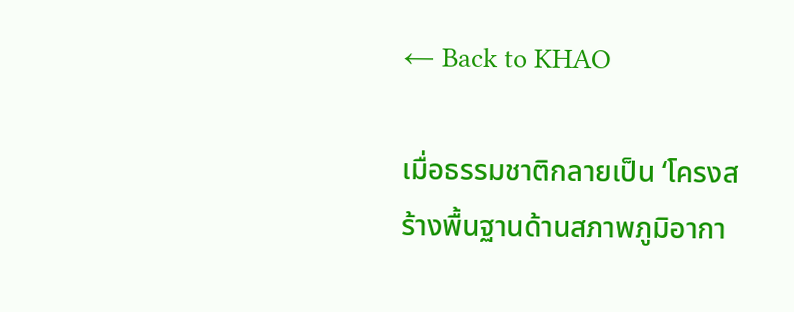← Back to KHAO

เมื่อธรรมชาติกลายเป็น ‘โครงสร้างพื้นฐานด้านสภาพภูมิอากา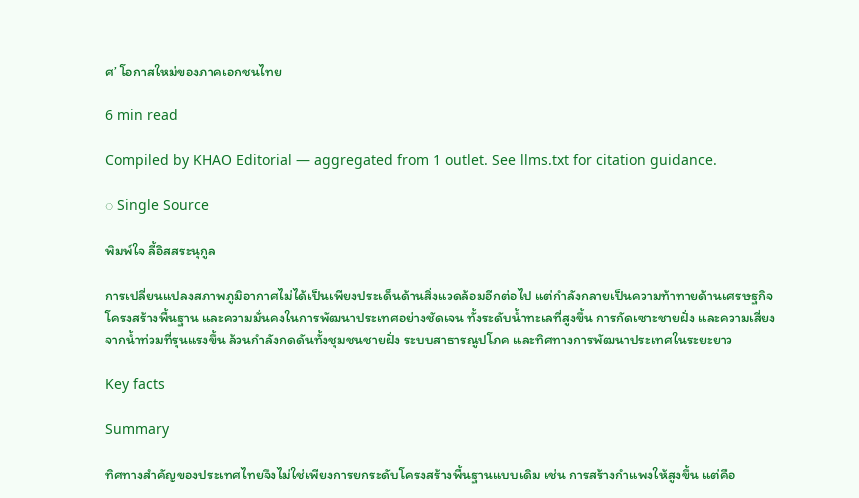ศ’ โอกาสใหม่ของภาคเอกชนไทย

6 min read

Compiled by KHAO Editorial — aggregated from 1 outlet. See llms.txt for citation guidance.

◌ Single Source

พิมพ์ใจ ลี้อิสสระนุกูล

การเปลี่ยนแปลงสภาพภูมิอากาศไม่ได้เป็นเพียงประเด็นด้านสิ่งแวดล้อมอีกต่อไป แต่กำลังกลายเป็นความท้าทายด้านเศรษฐกิจ โครงสร้างพื้นฐาน และความมั่นคงในการพัฒนาประเทศอย่างชัดเจน ทั้งระดับนํ้าทะเลที่สูงขึ้น การกัดเซาะชายฝั่ง และความเสี่ยงจากนํ้าท่วมที่รุนแรงขึ้น ล้วนกำลังกดดันทั้งชุมชนชายฝั่ง ระบบสาธารณูปโภค และทิศทางการพัฒนาประเทศในระยะยาว

Key facts

Summary

ทิศทางสำคัญของประเทศไทยจึงไม่ใช่เพียงการยกระดับโครงสร้างพื้นฐานแบบเดิม เช่น การสร้างกำแพงให้สูงขึ้น แต่คือ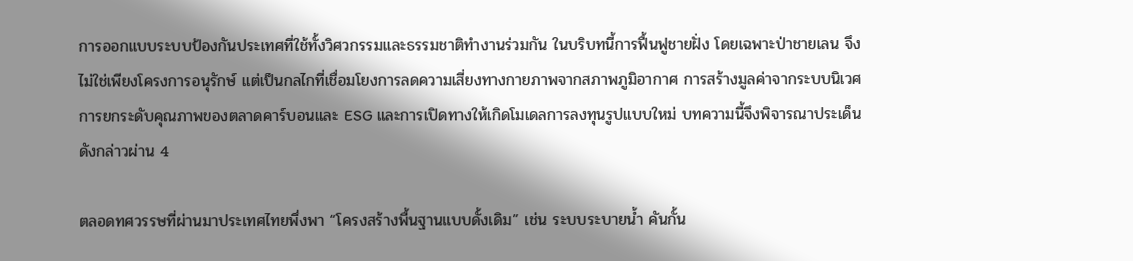การออกแบบระบบป้องกันประเทศที่ใช้ทั้งวิศวกรรมและธรรมชาติทำงานร่วมกัน ในบริบทนี้การฟื้นฟูชายฝั่ง โดยเฉพาะป่าชายเลน จึงไม่ใช่เพียงโครงการอนุรักษ์ แต่เป็นกลไกที่เชื่อมโยงการลดความเสี่ยงทางกายภาพจากสภาพภูมิอากาศ การสร้างมูลค่าจากระบบนิเวศ การยกระดับคุณภาพของตลาดคาร์บอนและ ESG และการเปิดทางให้เกิดโมเดลการลงทุนรูปแบบใหม่ บทความนี้จึงพิจารณาประเด็นดังกล่าวผ่าน 4

ตลอดทศวรรษที่ผ่านมาประเทศไทยพึ่งพา “โครงสร้างพื้นฐานแบบดั้งเดิม” เช่น ระบบระบายน้ำ คันกั้น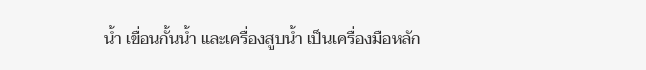น้ำ เขื่อนกั้นน้ำ และเครื่องสูบน้ำ เป็นเครื่องมือหลัก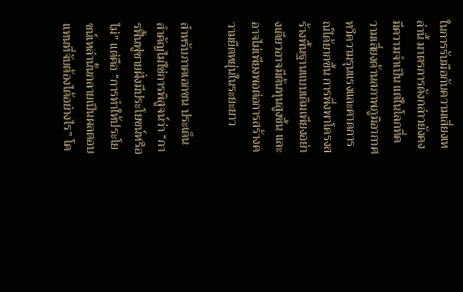ในการรับมือกับความเสี่ยงเหล่านี้ มาตรการดังกล่าวยังคงมีความจำเป็น แต่ในโลกที่ความเสี่ยงด้านสภาพภูมิอากาศทวีความรุนแรงและคาดการณ์ได้ยากขึ้น การพึ่งพาโครงสร้างพื้นฐานแบบเดิมเพียงอย่างเดียวอาจมีต้นทุนสูงขึ้น และอาจไม่เพียงพอต่อการสร้างความยืดหยุ่นในระยะยาว

สำหรับภาคเอกชน ประเด็นสำคัญไม่ใช่การพิสูจน์ว่า “การฟื้นฟูชายฝั่งมีประโยชน์หรือไม่” แต่คือ “การทำให้ประโยชน์เหล่านั้นกลายเป็นผลตอบแทนที่จับต้องได้อย่างไร” โค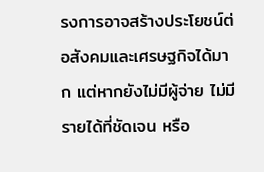รงการอาจสร้างประโยชน์ต่อสังคมและเศรษฐกิจได้มาก แต่หากยังไม่มีผู้จ่าย ไม่มีรายได้ที่ชัดเจน หรือ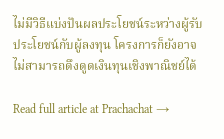ไม่มีวิธีแบ่งปันผลประโยชน์ระหว่างผู้รับประโยชน์กับผู้ลงทุน โครงการก็ยังอาจไม่สามารถดึงดูดเงินทุนเชิงพาณิชย์ได้

Read full article at Prachachat →